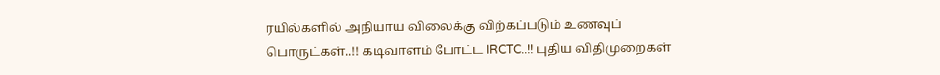ரயில்களில் அநியாய விலைக்கு விற்கப்படும் உணவுப் பொருட்கள்..!! கடிவாளம் போட்ட IRCTC..!! புதிய விதிமுறைகள்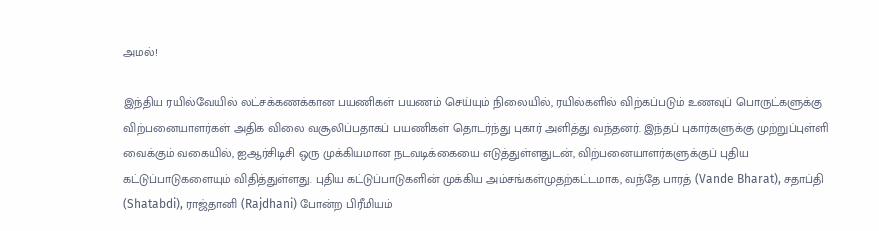அமல்!

இந்திய ரயில்வேயில் லட்சக்கணக்கான பயணிகள் பயணம் செய்யும் நிலையில், ரயில்களில் விற்கப்படும் உணவுப் பொருட்களுக்கு விற்பனையாளர்கள் அதிக விலை வசூலிப்பதாகப் பயணிகள் தொடர்ந்து புகார் அளித்து வந்தனர். இந்தப் புகார்களுக்கு முற்றுப்புள்ளி வைக்கும் வகையில், ஐஆர்சிடிசி ஒரு முக்கியமான நடவடிக்கையை எடுத்துள்ளதுடன், விற்பனையாளர்களுக்குப் புதிய கட்டுப்பாடுகளையும் விதித்துள்ளது. புதிய கட்டுப்பாடுகளின் முக்கிய அம்சங்கள்முதற்கட்டமாக, வந்தே பாரத் (Vande Bharat), சதாப்தி (Shatabdi), ராஜ்தானி (Rajdhani) போன்ற பிரீமியம்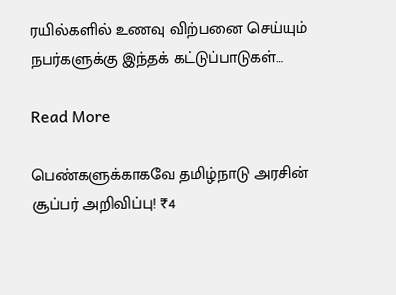ரயில்களில் உணவு விற்பனை செய்யும் நபர்களுக்கு இந்தக் கட்டுப்பாடுகள்…

Read More

பெண்களுக்காகவே தமிழ்நாடு அரசின் சூப்பர் அறிவிப்பு! ₹4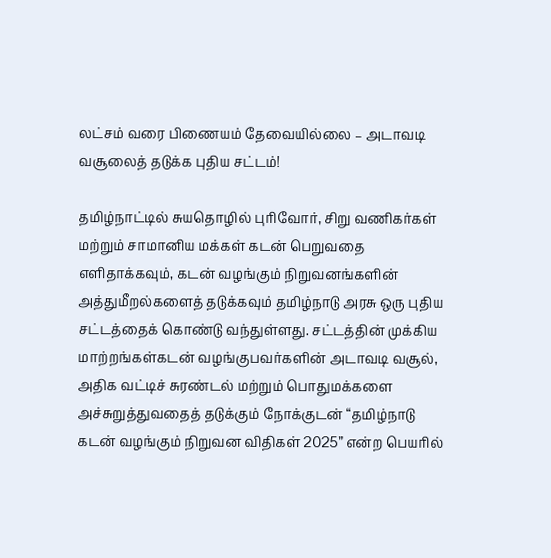லட்சம் வரை பிணையம் தேவையில்லை – அடாவடி வசூலைத் தடுக்க புதிய சட்டம்!

தமிழ்நாட்டில் சுயதொழில் புரிவோர், சிறு வணிகர்கள் மற்றும் சாமானிய மக்கள் கடன் பெறுவதை எளிதாக்கவும், கடன் வழங்கும் நிறுவனங்களின் அத்துமீறல்களைத் தடுக்கவும் தமிழ்நாடு அரசு ஒரு புதிய சட்டத்தைக் கொண்டு வந்துள்ளது. சட்டத்தின் முக்கிய மாற்றங்கள்கடன் வழங்குபவர்களின் அடாவடி வசூல், அதிக வட்டிச் சுரண்டல் மற்றும் பொதுமக்களை அச்சுறுத்துவதைத் தடுக்கும் நோக்குடன் “தமிழ்நாடு கடன் வழங்கும் நிறுவன விதிகள் 2025” என்ற பெயரில்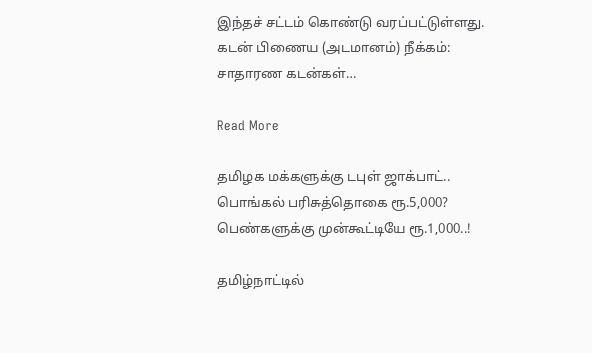இந்தச் சட்டம் கொண்டு வரப்பட்டுள்ளது. கடன் பிணைய (அடமானம்) நீக்கம்: சாதாரண கடன்கள்…

Read More

தமிழக மக்களுக்கு டபுள் ஜாக்பாட்.. பொங்கல் பரிசுத்தொகை ரூ.5,000? பெண்களுக்கு முன்கூட்டியே ரூ.1,000..!

தமிழ்நாட்டில்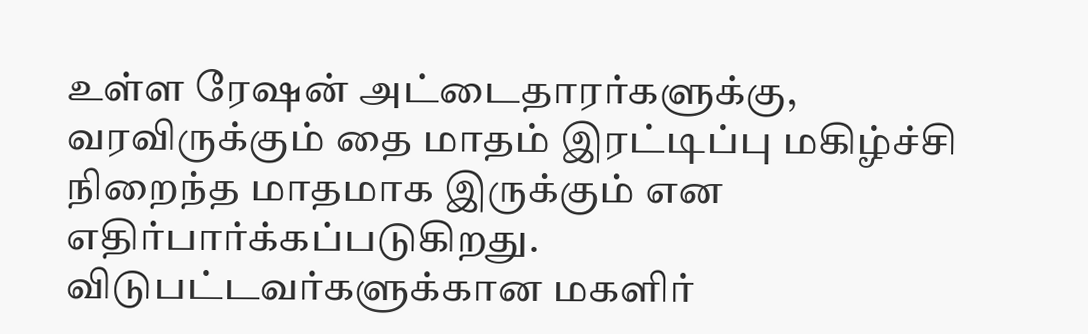உள்ள ரேஷன் அட்டைதாரர்களுக்கு, வரவிருக்கும் தை மாதம் இரட்டிப்பு மகிழ்ச்சி நிறைந்த மாதமாக இருக்கும் என எதிர்பார்க்கப்படுகிறது. விடுபட்டவர்களுக்கான மகளிர்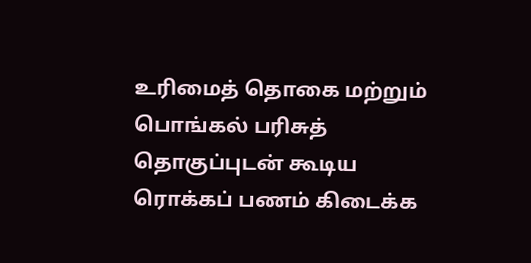உரிமைத் தொகை மற்றும் பொங்கல் பரிசுத் தொகுப்புடன் கூடிய ரொக்கப் பணம் கிடைக்க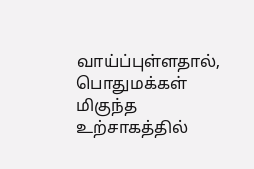வாய்ப்புள்ளதால், பொதுமக்கள் மிகுந்த உற்சாகத்தில்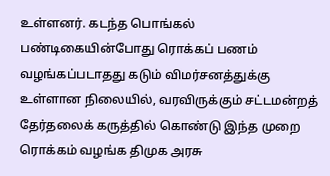உள்ளனர். கடந்த பொங்கல் பண்டிகையின்போது ரொக்கப் பணம் வழங்கப்படாதது கடும் விமர்சனத்துக்கு உள்ளான நிலையில், வரவிருக்கும் சட்டமன்றத் தேர்தலைக் கருத்தில் கொண்டு இந்த முறை ரொக்கம் வழங்க திமுக அரசு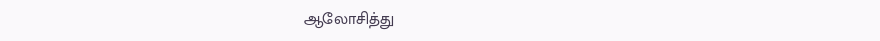ஆலோசித்து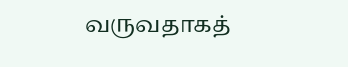வருவதாகத்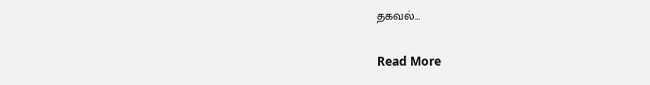தகவல்…

Read More